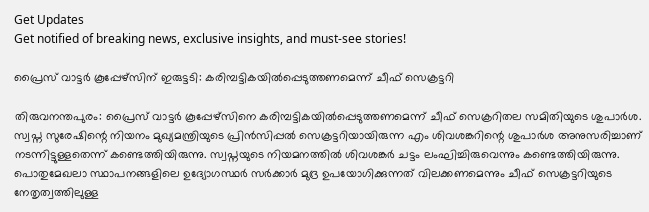Get Updates
Get notified of breaking news, exclusive insights, and must-see stories!

പ്രൈസ് വാട്ടർ കൂപ്പേഴ്സിന് ഇരുട്ടടി: കരിമ്പട്ടികയിൽപ്പെടുത്തണമെന്ന് ചീഫ് സെക്രട്ടറി

തിരുവനന്തപുരം: പ്രൈസ് വാട്ടർ കൂപ്പേഴ്സിനെ കരിമ്പട്ടികയിൽപ്പെടുത്തണമെന്ന് ചീഫ് സെക്രറിതല സമിതിയുടെ ശുപാർശ. സ്വപ്ന സുരേഷിന്റെ നിയനം മുഖ്യമന്ത്രിയുടെ പ്രിൻസിപ്പൽ സെക്രട്ടറിയായിരുന്ന എം ശിവശങ്കറിന്റെ ശുപാർശ അനുസരിച്ചാണ് നടന്നിട്ടുള്ളതെന്ന് കണ്ടെത്തിയിരുന്നു. സ്വപ്നയുടെ നിയമനത്തിൽ ശിവശങ്കർ ചട്ടം ലംഘിച്ചിരുവെന്നും കണ്ടെത്തിയിരുന്നു. പൊതുമേഖലാ സ്ഥാപനങ്ങളിലെ ഉദ്യോഗസ്ഥർ സർക്കാർ മുദ്ര ഉപയോഗിക്കുന്നത് വിലക്കണമെന്നും ചീഫ് സെക്രട്ടറിയുടെ നേതൃത്വത്തിലുള്ള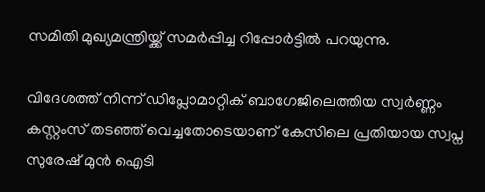സമിതി മുഖ്യമന്ത്രിയ്ക്ക് സമർപ്പിച്ച റിപ്പോർട്ടിൽ പറയുന്നു.

വിദേശത്ത് നിന്ന് ഡിപ്ലോമാറ്റിക് ബാഗേജിലെത്തിയ സ്വർണ്ണം കസ്റ്റംസ് തടഞ്ഞ് വെച്ചതോടെയാണ് കേസിലെ പ്രതിയായ സ്വപ്ന സുരേഷ് മുൻ ഐടി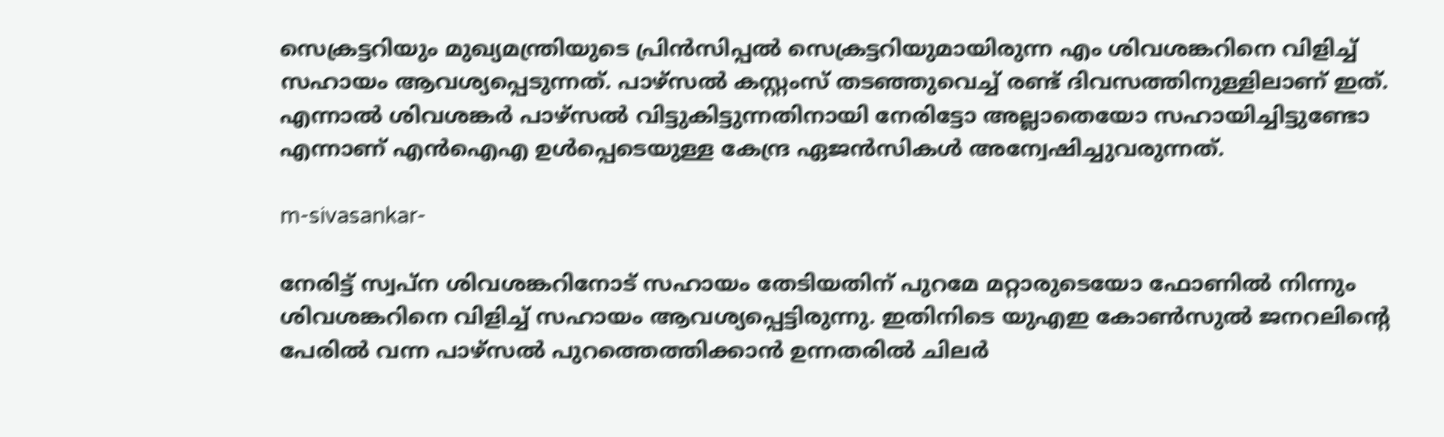സെക്രട്ടറിയും മുഖ്യമന്ത്രിയുടെ പ്രിൻസിപ്പൽ സെക്രട്ടറിയുമായിരുന്ന എം ശിവശങ്കറിനെ വിളിച്ച് സഹായം ആവശ്യപ്പെടുന്നത്. പാഴ്സൽ കസ്റ്റംസ് തടഞ്ഞുവെച്ച് രണ്ട് ദിവസത്തിനുള്ളിലാണ് ഇത്. എന്നാൽ ശിവശങ്കർ പാഴ്സൽ വിട്ടുകിട്ടുന്നതിനായി നേരിട്ടോ അല്ലാതെയോ സഹായിച്ചിട്ടുണ്ടോ എന്നാണ് എൻഐഎ ഉൾപ്പെടെയുള്ള കേന്ദ്ര ഏജൻസികൾ അന്വേഷിച്ചുവരുന്നത്.

m-sivasankar-

നേരിട്ട് സ്വപ്ന ശിവശങ്കറിനോട് സഹായം തേടിയതിന് പുറമേ മറ്റാരുടെയോ ഫോണിൽ നിന്നും ശിവശങ്കറിനെ വിളിച്ച് സഹായം ആവശ്യപ്പെട്ടിരുന്നു. ഇതിനിടെ യുഎഇ കോൺസുൽ ജനറലിന്റെ പേരിൽ വന്ന പാഴ്സൽ പുറത്തെത്തിക്കാൻ ഉന്നതരിൽ ചിലർ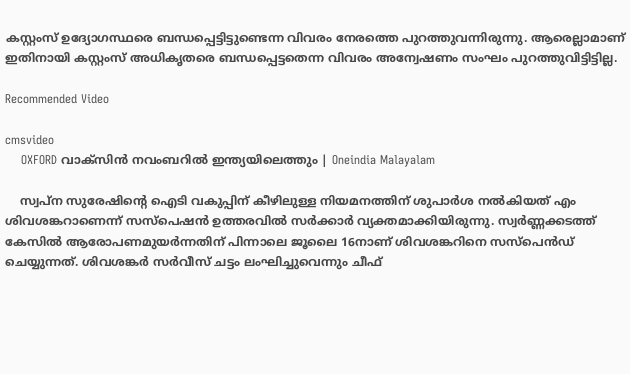കസ്റ്റംസ് ഉദ്യോഗസ്ഥരെ ബന്ധപ്പെട്ടിട്ടുണ്ടെന്ന വിവരം നേരത്തെ പുറത്തുവന്നിരുന്നു. ആരെല്ലാമാണ് ഇതിനായി കസ്റ്റംസ് അധികൃതരെ ബന്ധപ്പെട്ടതെന്ന വിവരം അന്വേഷണം സംഘം പുറത്തുവിട്ടിട്ടില്ല.

Recommended Video

cmsvideo
    OXFORD വാക്‌സിന്‍ നവംബറില്‍ ഇന്ത്യയിലെത്തും | Oneindia Malayalam

    സ്വപ്ന സുരേഷിന്റെ ഐടി വകുപ്പിന് കീഴിലുള്ള നിയമനത്തിന് ശുപാർശ നൽകിയത് എം ശിവശങ്കറാണെന്ന് സസ്പെഷൻ ഉത്തരവിൽ സർക്കാർ വ്യക്തമാക്കിയിരുന്നു. സ്വർണ്ണക്കടത്ത് കേസിൽ ആരോപണമുയർന്നതിന് പിന്നാലെ ജൂലൈ 16നാണ് ശിവശങ്കറിനെ സസ്പെൻഡ് ചെയ്യുന്നത്. ശിവശങ്കർ സർവീസ് ചട്ടം ലംഘിച്ചുവെന്നും ചീഫ്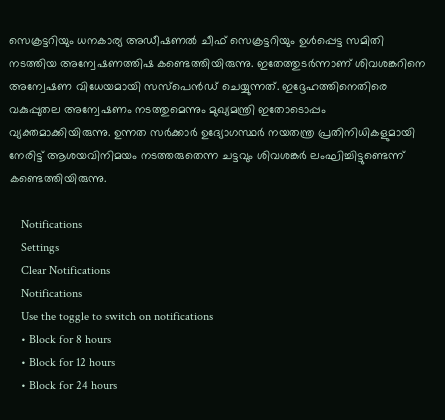സെക്രട്ടറിയും ധനകാര്യ അഡീഷണൽ ചീഫ് സെക്രട്ടറിയും ഉൾപ്പെട്ട സമിതി നടത്തിയ അന്വേഷണത്തിഷ കണ്ടെത്തിയിരുന്നു. ഇതേത്തുടർന്നാണ് ശിവശങ്കറിനെ അന്വേഷണ വിധേയമായി സസ്പെൻഡ് ചെയ്യുന്നത്. ഇദ്ദേഹത്തിനെതിരെ വകുപ്പുതല അന്വേഷണം നടത്തുമെന്നും മുഖ്യമന്ത്രി ഇതോടൊപ്പം വ്യക്തമാക്കിയിരുന്നു. ഉന്നത സർക്കാർ ഉദ്യോഗസ്ഥർ നയതന്ത്ര പ്രതിനിധികളുമായി നേരിട്ട് ആശയവിനിമയം നടത്തരുതെന്ന ചട്ടവും ശിവശങ്കർ ലംഘിച്ചിട്ടുണ്ടെന്ന് കണ്ടെത്തിയിരുന്നു.

    Notifications
    Settings
    Clear Notifications
    Notifications
    Use the toggle to switch on notifications
    • Block for 8 hours
    • Block for 12 hours
    • Block for 24 hours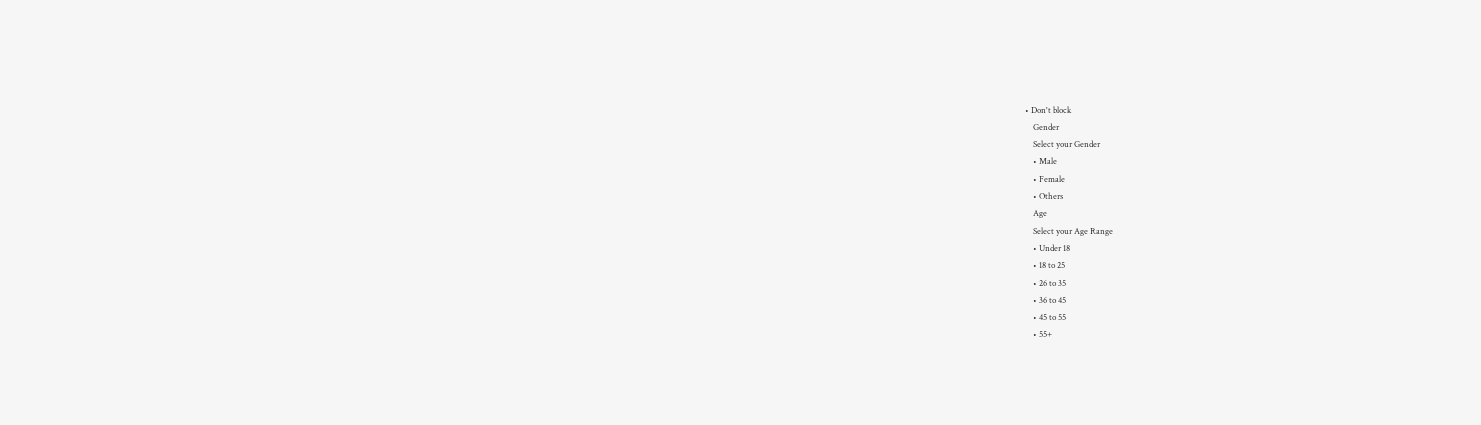• Don't block
    Gender
    Select your Gender
    • Male
    • Female
    • Others
    Age
    Select your Age Range
    • Under 18
    • 18 to 25
    • 26 to 35
    • 36 to 45
    • 45 to 55
    • 55+